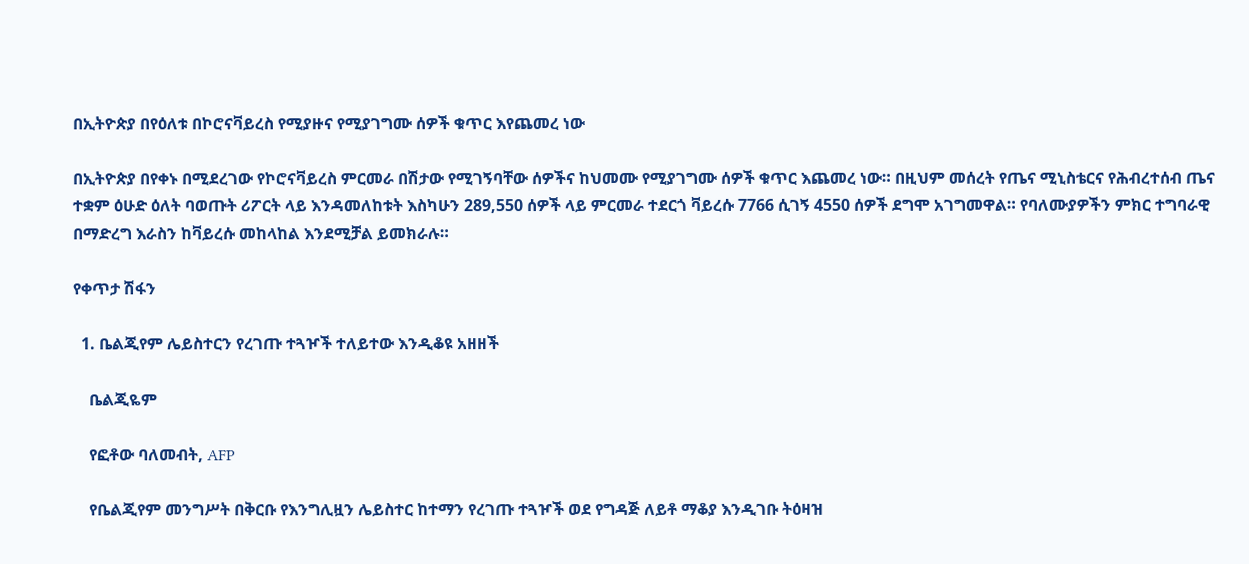በኢትዮጵያ በየዕለቱ በኮሮናቫይረስ የሚያዙና የሚያገግሙ ሰዎች ቁጥር እየጨመረ ነው

በኢትዮጵያ በየቀኑ በሚደረገው የኮሮናቫይረስ ምርመራ በሽታው የሚገኝባቸው ሰዎችና ከህመሙ የሚያገግሙ ሰዎች ቁጥር እጨመረ ነው። በዚህም መሰረት የጤና ሚኒስቴርና የሕብረተሰብ ጤና ተቋም ዕሁድ ዕለት ባወጡት ሪፖርት ላይ እንዳመለከቱት እስካሁን 289,550 ሰዎች ላይ ምርመራ ተደርጎ ቫይረሱ 7766 ሲገኝ 4550 ሰዎች ደግሞ አገግመዋል። የባለሙያዎችን ምክር ተግባራዊ በማድረግ እራስን ከቫይረሱ መከላከል እንደሚቻል ይመክራሉ።

የቀጥታ ሽፋን

  1. ቤልጂየም ሌይስተርን የረገጡ ተጓዦች ተለይተው እንዲቆዩ አዘዘች

    ቤልጂዬም

    የፎቶው ባለመብት, AFP

    የቤልጂየም መንግሥት በቅርቡ የእንግሊዟን ሌይስተር ከተማን የረገጡ ተጓዦች ወደ የግዳጅ ለይቶ ማቆያ እንዲገቡ ትዕዛዝ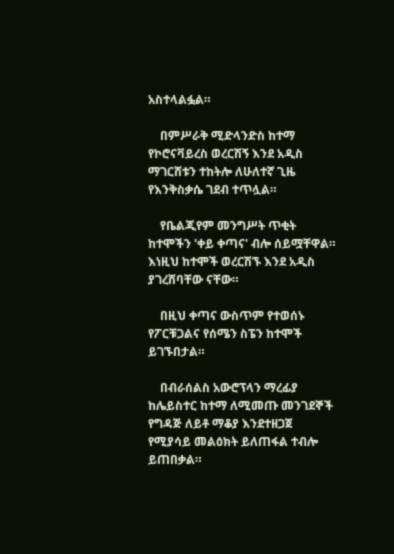አስተላልፏል።

    በምሥራቅ ሚድላንድስ ከተማ የኮሮናቫይረስ ወረርሽኝ እንደ አዲስ ማገርሸቱን ተከትሎ ለሁለተኛ ጊዜ የእንቅስቃሴ ገደብ ተጥሏል።

    የቤልጂየም መንግሥት ጥቂት ከተሞችን 'ቀይ ቀጣና' ብሎ ሰይሟቸዋል። እነዚህ ከተሞች ወረርሽኙ እንደ አዲስ ያገረሸባቸው ናቸው።

    በዚህ ቀጣና ውስጥም የተወሰኑ የፖርቹጋልና የሰሜን ስፔን ከተሞች ይገኙበታል።

    በብራሰልስ አውሮፕላን ማረፊያ ከሌይስተር ከተማ ለሚመጡ መንገደኞች የግዳጅ ለይቶ ማቆያ እንደተዘጋጀ የሚያሳይ መልዕክት ይለጠፋል ተብሎ ይጠበቃል።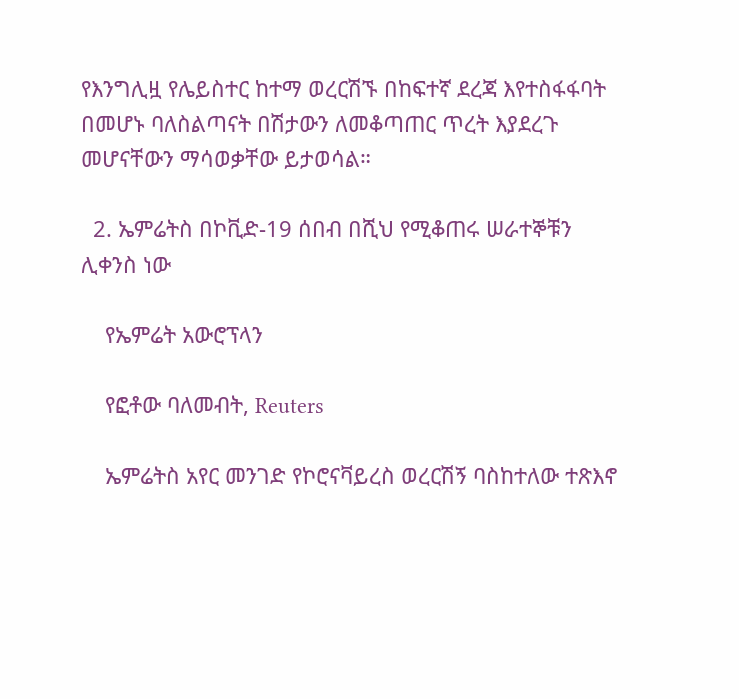የእንግሊዟ የሌይስተር ከተማ ወረርሽኙ በከፍተኛ ደረጃ እየተስፋፋባት በመሆኑ ባለስልጣናት በሽታውን ለመቆጣጠር ጥረት እያደረጉ መሆናቸውን ማሳወቃቸው ይታወሳል።

  2. ኤምሬትስ በኮቪድ-19 ሰበብ በሺህ የሚቆጠሩ ሠራተኞቹን ሊቀንስ ነው

    የኤምሬት አውሮፕላን

    የፎቶው ባለመብት, Reuters

    ኤምሬትስ አየር መንገድ የኮሮናቫይረስ ወረርሽኝ ባስከተለው ተጽእኖ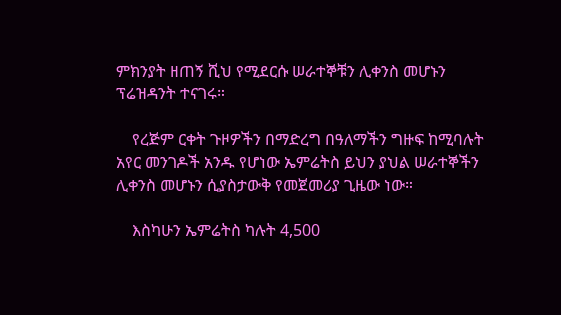ምክንያት ዘጠኝ ሺህ የሚደርሱ ሠራተኞቹን ሊቀንስ መሆኑን ፕሬዝዳንት ተናገሩ።

    የረጅም ርቀት ጉዞዎችን በማድረግ በዓለማችን ግዙፍ ከሚባሉት አየር መንገዶች አንዱ የሆነው ኤምሬትስ ይህን ያህል ሠራተኞችን ሊቀንስ መሆኑን ሲያስታውቅ የመጀመሪያ ጊዜው ነው።

    እስካሁን ኤምሬትስ ካሉት 4,500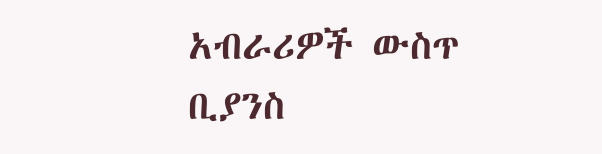አብራሪዎች ውስጥ ቢያንስ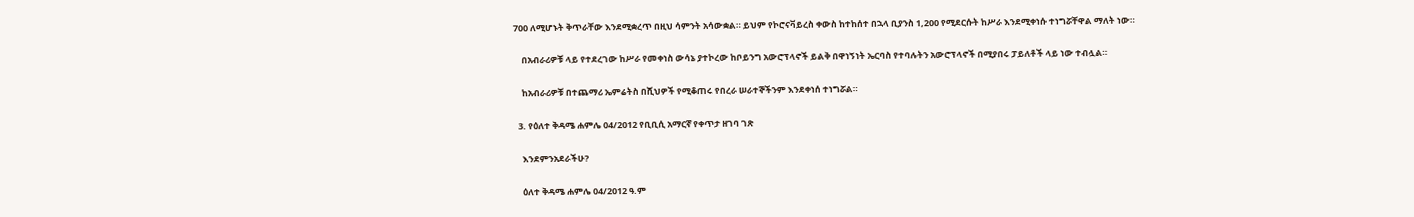700 ለሚሆኑት ቅጥራቸው እንደሚቋረጥ በዚህ ሳምንት አሳውቋል። ይህም የኮሮናቫይረስ ቀውስ ከተከሰተ በኋላ ቢያንስ 1,200 የሚደርሱት ከሥራ እንደሚቀነሱ ተነግሯቸዋል ማለት ነው።

    በአብራሪዎቹ ላይ የተደረገው ከሥራ የመቀነስ ውሳኔ ያተኮረው ከቦይንግ አውሮፕላኖች ይልቅ በዋነኝነት ኤርባስ የተባሉትን አውሮፕላኖች በሚያበሩ ፓይለቶች ላይ ነው ተብሏል።

    ከአብራሪዎቹ በተጨማሪ ኤምሬትስ በሺህዎች የሚቆጠሩ የበረራ ሠራተኞችንም እንደቀነሰ ተነግሯል።

  3. የዕለተ ቅዳሜ ሐምሌ 04/2012 የቢቢሲ አማርኛ የቀጥታ ዘገባ ገጽ

    እንደምንአደራችሁ?

    ዕለተ ቅዳሜ ሐምሌ 04/2012 ዓ.ም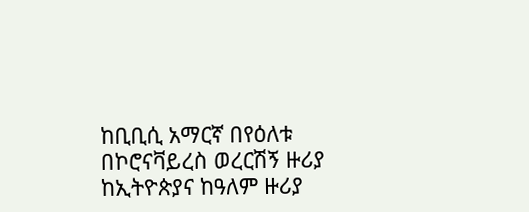ከቢቢሲ አማርኛ በየዕለቱ በኮሮናቫይረስ ወረርሽኝ ዙሪያ ከኢትዮጵያና ከዓለም ዙሪያ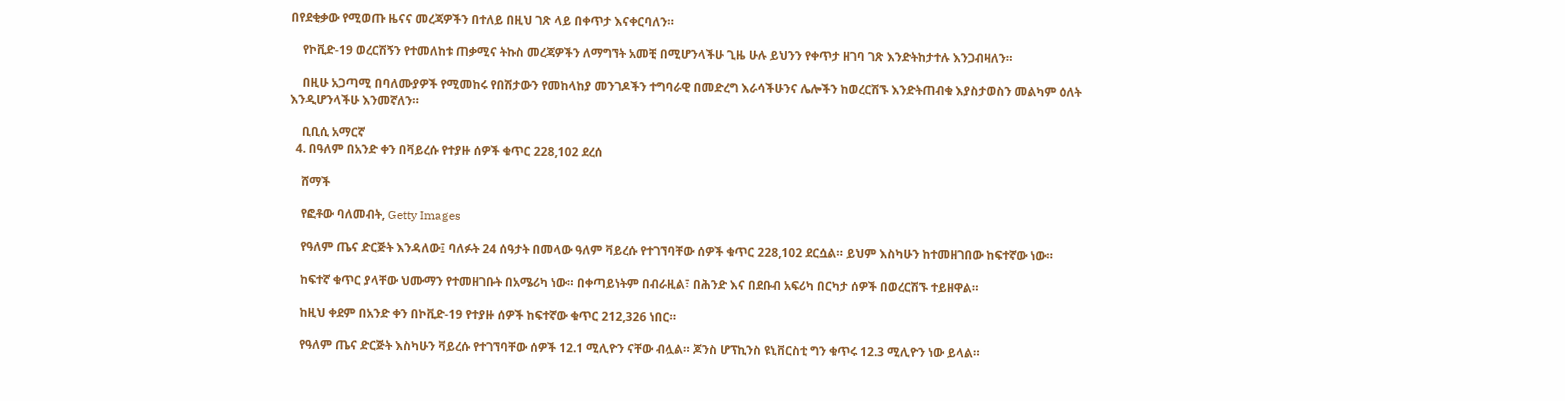በየደቂቃው የሚወጡ ዜናና መረጃዎችን በተለይ በዚህ ገጽ ላይ በቀጥታ እናቀርባለን።

    የኮቪድ-19 ወረርሽኝን የተመለከቱ ጠቃሚና ትኩስ መረጃዎችን ለማግኘት አመቺ በሚሆንላችሁ ጊዜ ሁሉ ይህንን የቀጥታ ዘገባ ገጽ እንድትከታተሉ እንጋብዛለን።

    በዚሁ አጋጣሚ በባለሙያዎች የሚመከሩ የበሽታውን የመከላከያ መንገዶችን ተግባራዊ በመድረግ እራሳችሁንና ሌሎችን ከወረርሽኙ እንድትጠብቁ እያስታወስን መልካም ዕለት እንዲሆንላችሁ እንመኛለን።

    ቢቢሲ አማርኛ
  4. በዓለም በአንድ ቀን በቫይረሱ የተያዙ ሰዎች ቁጥር 228,102 ደረሰ

    ሸማች

    የፎቶው ባለመብት, Getty Images

    የዓለም ጤና ድርጅት እንዳለው፤ ባለፉት 24 ሰዓታት በመላው ዓለም ቫይረሱ የተገኘባቸው ሰዎች ቁጥር 228,102 ደርሷል። ይህም እስካሁን ከተመዘገበው ከፍተኛው ነው።

    ከፍተኛ ቁጥር ያላቸው ህሙማን የተመዘገቡት በአሜሪካ ነው። በቀጣይነትም በብራዚል፣ በሕንድ እና በደቡብ አፍሪካ በርካታ ሰዎች በወረርሽኙ ተይዘዋል።

    ከዚህ ቀደም በአንድ ቀን በኮቪድ-19 የተያዙ ሰዎች ከፍተኛው ቁጥር 212,326 ነበር።

    የዓለም ጤና ድርጅት እስካሁን ቫይረሱ የተገኘባቸው ሰዎች 12.1 ሚሊዮን ናቸው ብሏል። ጆንስ ሆፕኪንስ ዩኒቨርስቲ ግን ቁጥሩ 12.3 ሚሊዮን ነው ይላል።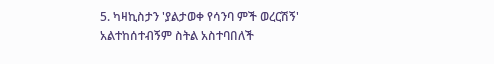5. ካዛኪስታን 'ያልታወቀ የሳንባ ምች ወረርሽኝ' አልተከሰተብኝም ስትል አስተባበለች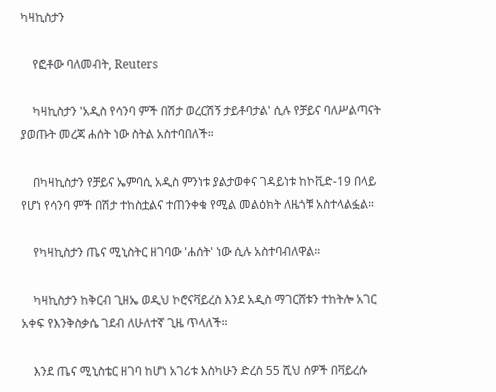ካዛኪስታን

    የፎቶው ባለመብት, Reuters

    ካዛኪስታን 'አዲስ የሳንባ ምች በሽታ ወረርሽኝ ታይቶባታል' ሲሉ የቻይና ባለሥልጣናት ያወጡት መረጃ ሐሰት ነው ስትል አስተባበለች።

    በካዛኪስታን የቻይና ኤምባሲ አዲስ ምንነቱ ያልታወቀና ገዳይነቱ ከኮቪድ-19 በላይ የሆነ የሳንባ ምች በሽታ ተከስቷልና ተጠንቀቁ የሚል መልዕክት ለዜጎቹ አስተላልፏል።

    የካዛኪስታን ጤና ሚኒስትር ዘገባው 'ሐሰት' ነው ሲሉ አስተባብለዋል።

    ካዛኪስታን ከቅርብ ጊዘኤ ወዲህ ኮሮናቫይረስ እንደ አዲስ ማገርሸቱን ተከትሎ አገር አቀፍ የእንቅስቃሴ ገደብ ለሁለተኛ ጊዜ ጥላለች።

    እንደ ጤና ሚኒስቴር ዘገባ ከሆነ አገሪቱ እስካሁን ድረስ 55 ሺህ ሰዎች በቫይረሱ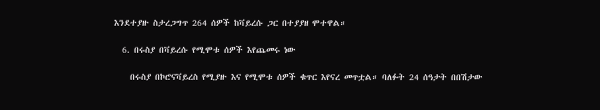እንደተያዙ ስታረጋግጥ 264 ሰዎች ከቫይረሱ ጋር በተያያዘ ሞተዋል።

  6. በሩስያ በቫይረሱ የሚሞቱ ሰዎች እየጨመሩ ነው

    በሩስያ በኮሮናቫይረስ የሚያዙ እና የሚሞቱ ሰዎች ቁጥር እየናረ መጥቷል። ባለፉት 24 ሰዓታት በበሽታው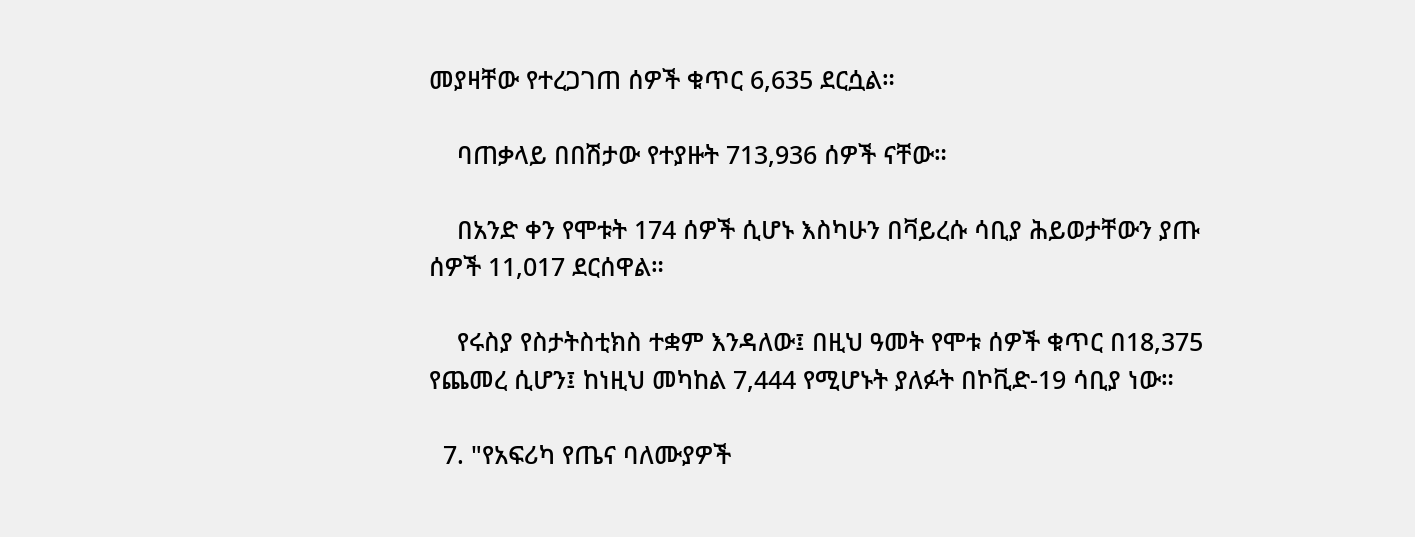መያዛቸው የተረጋገጠ ሰዎች ቁጥር 6,635 ደርሷል።

    ባጠቃላይ በበሽታው የተያዙት 713,936 ሰዎች ናቸው።

    በአንድ ቀን የሞቱት 174 ሰዎች ሲሆኑ እስካሁን በቫይረሱ ሳቢያ ሕይወታቸውን ያጡ ሰዎች 11,017 ደርሰዋል።

    የሩስያ የስታትስቲክስ ተቋም እንዳለው፤ በዚህ ዓመት የሞቱ ሰዎች ቁጥር በ18,375 የጨመረ ሲሆን፤ ከነዚህ መካከል 7,444 የሚሆኑት ያለፉት በኮቪድ-19 ሳቢያ ነው።

  7. "የአፍሪካ የጤና ባለሙያዎች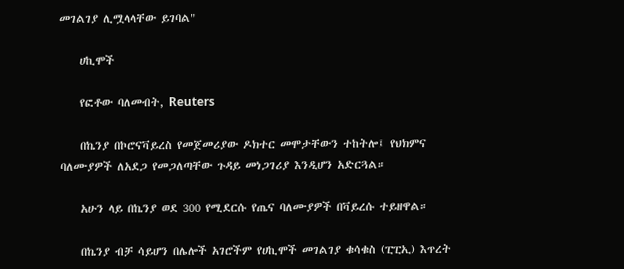መገልገያ ሊሟላላቸው ይገባል"

    ሀኪሞች

    የፎቶው ባለመብት, Reuters

    በኬንያ በኮሮናቫይረስ የመጀመሪያው ዶክተር መሞታቸውን ተከትሎ፤ የህክምና ባለሙያዎች ለአደጋ የመጋለጣቸው ጉዳይ መነጋገሪያ እንዲሆን አድርጓል።

    አሁን ላይ በኬንያ ወደ 300 የሚደርሱ የጤና ባለሙያዎች በቫይረሱ ተይዘዋል።

    በኬንያ ብቻ ሳይሆን በሌሎች አገሮችም የሀኪሞች መገልገያ ቁሳቁስ (ፒፒኢ) እጥረት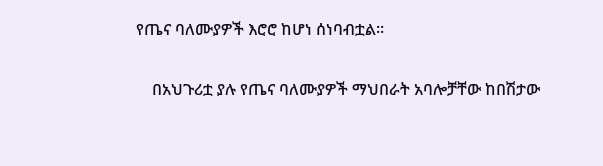የጤና ባለሙያዎች እሮሮ ከሆነ ሰነባብቷል።

    በአህጉሪቷ ያሉ የጤና ባለሙያዎች ማህበራት አባሎቻቸው ከበሽታው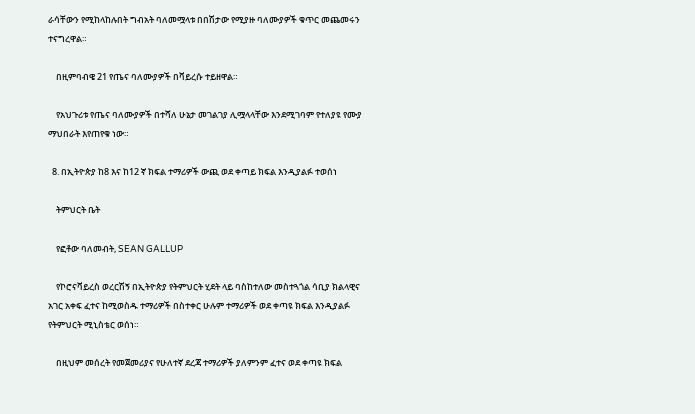ራሳቸውን የሚከላከሉበት ግብአት ባለመሟላቱ በበሽታው የሚያዙ ባለሙያዎች ቁጥር መጨመሩን ተናግረዋል።

    በዚምባብዌ 21 የጤና ባለሙያዎች በቫይረሱ ተይዘዋል።

    የአህጉሪቱ የጤና ባለሙያዎች በተሻለ ሁኔታ መገልገያ ሊሟላላቸው እንደሚገባም የተለያዩ የሙያ ማህበራት እየጠየቁ ነው።

  8. በኢትዮጵያ ከ8 እና ከ12 ኛ ክፍል ተማሪዎች ውጪ ወደ ቀጣይ ክፍል እንዲያልፉ ተወሰነ

    ትምህርት ቤት

    የፎቶው ባለመብት, SEAN GALLUP

    የኮሮናቫይረስ ወረርሽኝ በኢትዮጵያ የትምህርት ሂደት ላይ ባስከተለው መስተጓጎል ሳቢያ ክልላዊና አገር አቀፍ ፈተና ከሚወስዱ ተማሪዎች በስተቀር ሁሉም ተማሪዎች ወደ ቀጣዩ ክፍል እንዲያልፉ የትምህርት ሚኒስቴር ወሰነ።

    በዚህም መሰረት የመጀመሪያና የሁለተኛ ደረጃ ተማሪዎች ያለምንም ፈተና ወደ ቀጣዩ ክፍል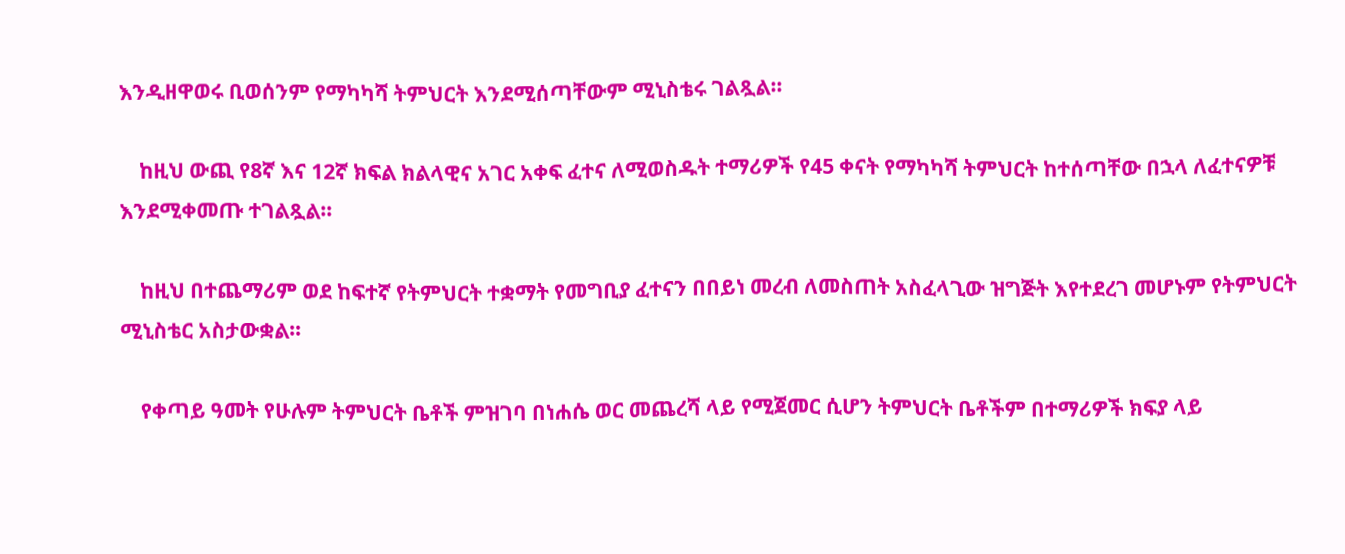እንዲዘዋወሩ ቢወሰንም የማካካሻ ትምህርት እንደሚሰጣቸውም ሚኒስቴሩ ገልጿል።

    ከዚህ ውጪ የ8ኛ እና 12ኛ ክፍል ክልላዊና አገር አቀፍ ፈተና ለሚወስዱት ተማሪዎች የ45 ቀናት የማካካሻ ትምህርት ከተሰጣቸው በኋላ ለፈተናዎቹ እንደሚቀመጡ ተገልጿል።

    ከዚህ በተጨማሪም ወደ ከፍተኛ የትምህርት ተቋማት የመግቢያ ፈተናን በበይነ መረብ ለመስጠት አስፈላጊው ዝግጅት እየተደረገ መሆኑም የትምህርት ሚኒስቴር አስታውቋል።

    የቀጣይ ዓመት የሁሉም ትምህርት ቤቶች ምዝገባ በነሐሴ ወር መጨረሻ ላይ የሚጀመር ሲሆን ትምህርት ቤቶችም በተማሪዎች ክፍያ ላይ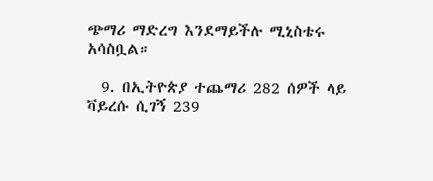ጭማሪ ማድረግ እንደማይችሉ ሚኒስቴሩ አሳስቧል።

  9. በኢትዮጵያ ተጨማሪ 282 ሰዎች ላይ ቫይረሱ ሲገኝ 239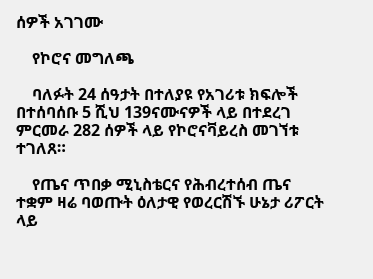ሰዎች አገገሙ

    የኮሮና መግለጫ

    ባለፉት 24 ሰዓታት በተለያዩ የአገሪቱ ክፍሎች በተሰባሰቡ 5 ሺህ 139ናሙናዎች ላይ በተደረገ ምርመራ 282 ሰዎች ላይ የኮሮናቫይረስ መገኘቱ ተገለጸ።

    የጤና ጥበቃ ሚኒስቴርና የሕብረተሰብ ጤና ተቋም ዛሬ ባወጡት ዕለታዊ የወረርሽኙ ሁኔታ ሪፖርት ላይ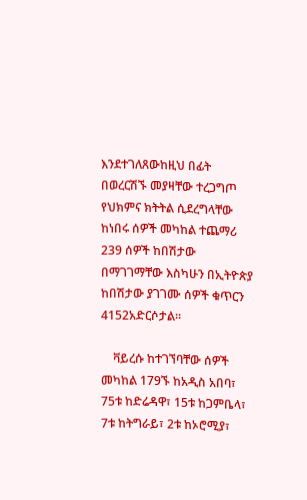እንደተገለጸውከዚህ በፊት በወረርሽኙ መያዛቸው ተረጋግጦ የህክምና ክትትል ሲደረግላቸው ከነበሩ ሰዎች መካከል ተጨማሪ 239 ሰዎች ከበሽታው በማገገማቸው እስካሁን በኢትዮጵያ ከበሽታው ያገገሙ ሰዎች ቁጥርን 4152አድርሶታል።

    ቫይረሱ ከተገኘባቸው ሰዎች መካከል 179ኙ ከአዲስ አበባ፣ 75ቱ ከድሬዳዋ፣ 15ቱ ከጋምቤላ፣ 7ቱ ከትግራይ፣ 2ቱ ከኦሮሚያ፣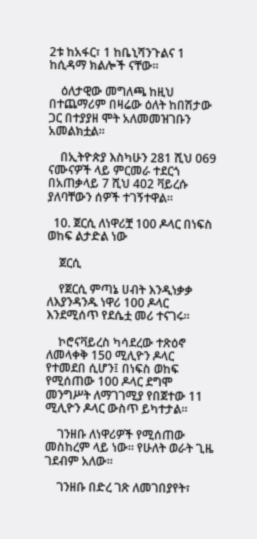2ቱ ከአፋር፣ 1 ከቤኒሻንጉልና 1 ከሲዳማ ክልሎች ናቸው።

    ዕለታዊው መግለጫ ከዚህ በተጨማሪም በዛሬው ዕለት ከበሽታው ጋር በተያያዘ ሞት አለመመዝገቡን አመልክቷል።

    በኢትዮጵያ እስካሁን 281 ሺህ 069 ናሙናዎች ላይ ምርመራ ተደርጎ በአጠቃላይ 7 ሺህ 402 ቫይረሱ ያለባቸውን ሰዎች ተገኝተዋል።

  10. ጀርሲ ለነዋሪቿ 100 ዶላር በነፍስ ወከፍ ልታድል ነው

    ጀርሲ

    የጀርሲ ምጣኔ ሀብት እንዲነቃቃ ለእያንዳንዱ ነዋሪ 100 ዶላር እንደሚሰጥ የደሴቷ መሪ ተናገሩ።

    ኮሮናቫይረስ ካሳደረው ተጽዕኖ ለመላቀቅ 150 ሚሊዮን ዶላር የተመደበ ሲሆን፤ በነፍስ ወከፍ የሚሰጠው 100 ዶላር ደግሞ መንግሥት ለማገገሚያ የበጀተው 11 ሚሊዮን ዶላር ውስጥ ይካተታል።

    ገንዘቡ ለነዋሪዎች የሚሰጠው መስከረም ላይ ነው። የሁለት ወራት ጊዜ ገደብም አለው።

    ገንዘቡ በድረ ገጽ ለመገበያየት፣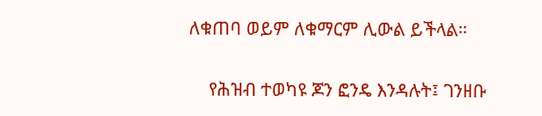ለቁጠባ ወይም ለቁማርም ሊውል ይችላል።

    የሕዝብ ተወካዩ ጆን ፎንዴ እንዳሉት፤ ገንዘቡ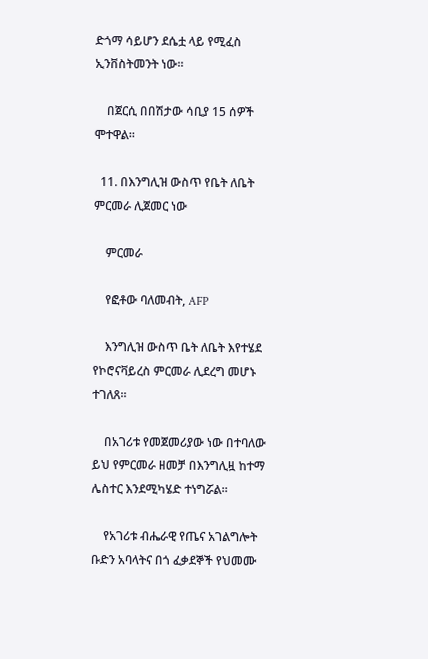ድጎማ ሳይሆን ደሴቷ ላይ የሚፈስ ኢንቨስትመንት ነው።

    በጀርሲ በበሽታው ሳቢያ 15 ሰዎች ሞተዋል።

  11. በእንግሊዝ ውስጥ የቤት ለቤት ምርመራ ሊጀመር ነው

    ምርመራ

    የፎቶው ባለመብት, AFP

    እንግሊዝ ውስጥ ቤት ለቤት እየተሄደ የኮሮናቫይረስ ምርመራ ሊደረግ መሆኑ ተገለጸ።

    በአገሪቱ የመጀመሪያው ነው በተባለው ይህ የምርመራ ዘመቻ በእንግሊዟ ከተማ ሌስተር እንደሚካሄድ ተነግሯል።

    የአገሪቱ ብሔራዊ የጤና አገልግሎት ቡድን አባላትና በጎ ፈቃደኞች የህመሙ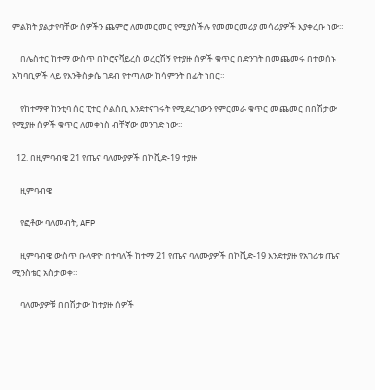ምልክት ያልታየባቸው ሰዎችን ጨምሮ ለመመርመር የሚያስችሉ የመመርመሪያ መሳሪያዎች እያቀረቡ ነው።

    በሌስተር ከተማ ውስጥ በኮሮናቫይረስ ወረርሽኝ የተያዙ ሰዎች ቁጥር በድንገት በመጨመሩ በተወሰኑ አካባቢዎች ላይ የእንቅስቃሴ ገደብ የተጣለው ከሳምንት በፊት ነበር።

    የከተማዋ ከንቲባ ሰር ፒተር ሶልስቢ እንደተናገሩት የሚደረገውን የምርመራ ቁጥር መጨመር በበሽታው የሚያዙ ሰዎች ቁጥር ለመቀነስ ብቸኛው መንገድ ነው።

  12. በዚምባብዌ 21 የጤና ባለሙያዎች በኮቪድ-19 ተያዙ

    ዚምባብዌ

    የፎቶው ባለመብት, AFP

    ዚምባብዌ ውስጥ ቡላዋዮ በተባለች ከተማ 21 የጤና ባለሙያዎች በኮቪድ-19 እንደተያዙ የአገሪቱ ጤና ሚንስቴር አስታወቀ።

    ባለሙያዎቹ በበሽታው ከተያዙ ሰዎች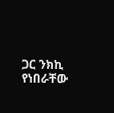ጋር ንክኪ የነበራቸው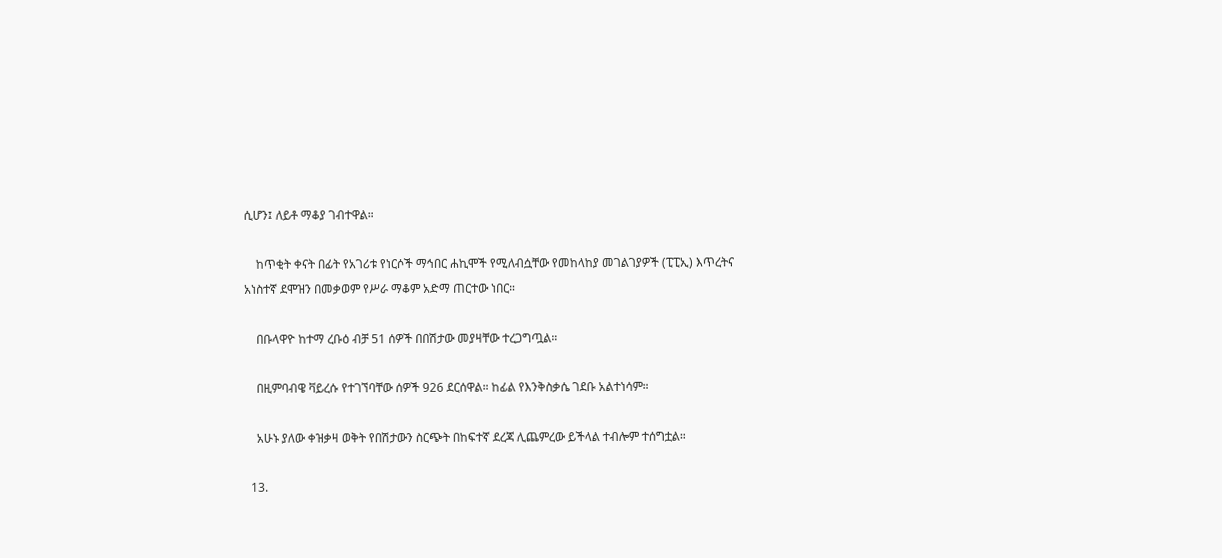ሲሆን፤ ለይቶ ማቆያ ገብተዋል።

    ከጥቂት ቀናት በፊት የአገሪቱ የነርሶች ማኅበር ሐኪሞች የሚለብሷቸው የመከላከያ መገልገያዎች (ፒፒኢ) እጥረትና አነስተኛ ደሞዝን በመቃወም የሥራ ማቆም አድማ ጠርተው ነበር።

    በቡላዋዮ ከተማ ረቡዕ ብቻ 51 ሰዎች በበሽታው መያዛቸው ተረጋግጧል።

    በዚምባብዌ ቫይረሱ የተገኘባቸው ሰዎች 926 ደርሰዋል። ከፊል የእንቅስቃሴ ገደቡ አልተነሳም።

    አሁኑ ያለው ቀዝቃዛ ወቅት የበሽታውን ስርጭት በከፍተኛ ደረጃ ሊጨምረው ይችላል ተብሎም ተሰግቷል።

  13.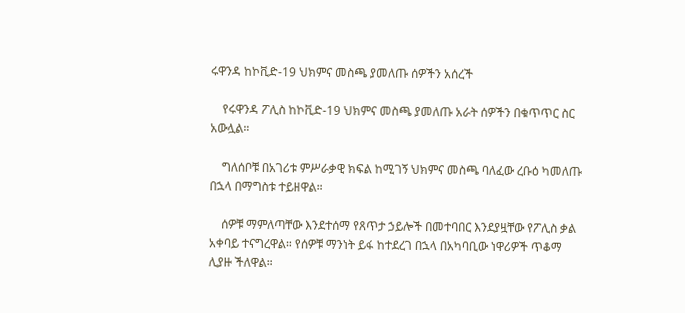ሩዋንዳ ከኮቪድ-19 ህክምና መስጫ ያመለጡ ሰዎችን አሰረች

    የሩዋንዳ ፖሊስ ከኮቪድ-19 ህክምና መስጫ ያመለጡ አራት ሰዎችን በቁጥጥር ስር አውሏል።

    ግለሰቦቹ በአገሪቱ ምሥራቃዊ ክፍል ከሚገኝ ህክምና መስጫ ባለፈው ረቡዕ ካመለጡ በኋላ በማግስቱ ተይዘዋል።

    ሰዎቹ ማምለጣቸው እንደተሰማ የጸጥታ ኃይሎች በመተባበር እንደያዟቸው የፖሊስ ቃል አቀባይ ተናግረዋል። የሰዎቹ ማንነት ይፋ ከተደረገ በኋላ በአካባቢው ነዋሪዎች ጥቆማ ሊያዙ ችለዋል።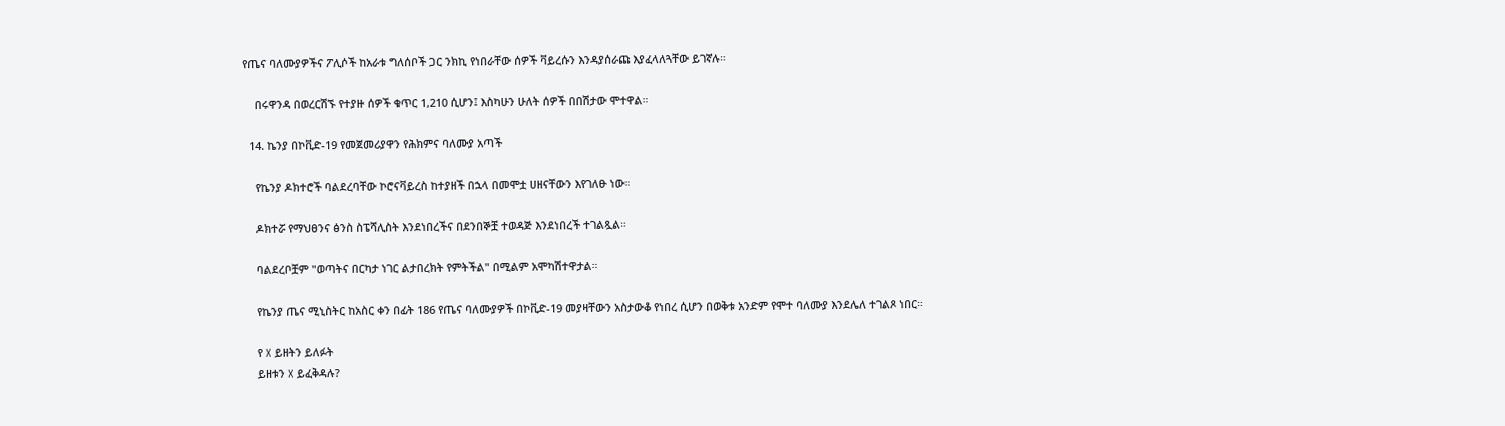የጤና ባለሙያዎችና ፖሊሶች ከአራቱ ግለሰቦች ጋር ንክኪ የነበራቸው ሰዎች ቫይረሱን እንዳያሰራጩ እያፈላለጓቸው ይገኛሉ።

    በሩዋንዳ በወረርሽኙ የተያዙ ሰዎች ቁጥር 1,210 ሲሆን፤ እስካሁን ሁለት ሰዎች በበሽታው ሞተዋል።

  14. ኬንያ በኮቪድ-19 የመጀመሪያዋን የሕክምና ባለሙያ አጣች

    የኬንያ ዶክተሮች ባልደረባቸው ኮሮናቫይረስ ከተያዘች በኋላ በመሞቷ ሀዘናቸውን እየገለፁ ነው።

    ዶክተሯ የማህፀንና ፅንስ ስፔሻሊስት እንደነበረችና በደንበኞቿ ተወዳጅ እንደነበረች ተገልጿል።

    ባልደረቦቿም "ወጣትና በርካታ ነገር ልታበረክት የምትችል" በሚልም አሞካሽተዋታል።

    የኬንያ ጤና ሚኒስትር ከአስር ቀን በፊት 186 የጤና ባለሙያዎች በኮቪድ-19 መያዛቸውን አስታውቆ የነበረ ሲሆን በወቅቱ አንድም የሞተ ባለሙያ እንደሌለ ተገልጾ ነበር።

    የ X ይዘትን ይለፉት
    ይዘቱን X ይፈቅዳሉ?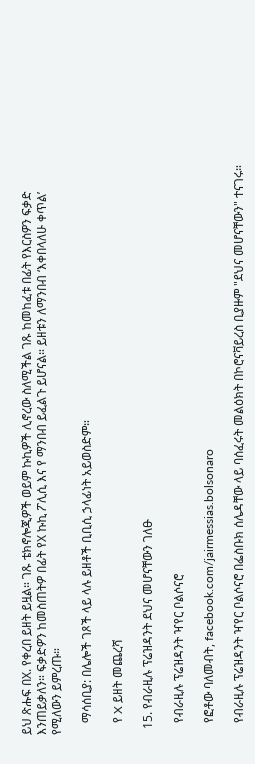ይህ ጽሑፍ በX. የቀረበ ይዘት ይዟል። ገጹ ቴክኖሎጂዎች ወይም ኩኪዎች ሊኖረው ስለሚችል ገጹ ከመከፈቱ በፊት የእርስዎን ፍቃድ እንጠይቃለን። ፍቃድዎን ከመስጠትዎ በፊት የX ኩኪ ፖሊሲ እና የ ማንበብ ይፈልጉ ይሆናል። ይዘቱን ለማንበብ ‘እቀበላለሁ ቀጥል’ የሚለውን ይምረጡ።

    ማሳሰቢያ: በሌሎች ገጾች ላይ ላሉ ይዘቶች ቢቢሲ ኃላፊነት አይወስድም።

    የ X ይዘት መጨረሻ

  15. የብራዚሉ ፕሬዝዳንት ደህና መሆናቸውን ገለፁ

    የብራዚሉ ፕሬዝዳንት ዣየር ቦልሶናሮ

    የፎቶው ባለመብት, facebook.com/jairmessias.bolsonaro

    የብራዚሉ ፕሬዝዳንት ዣየር ቦልሶናሮ በፌስቡክ ሰሌዳቸው ላይ ባሰፈሩት መልዕክት በኮሮናቫይረስ ቢያዙም "ደህና መሆናቸውን" ተናገሩ።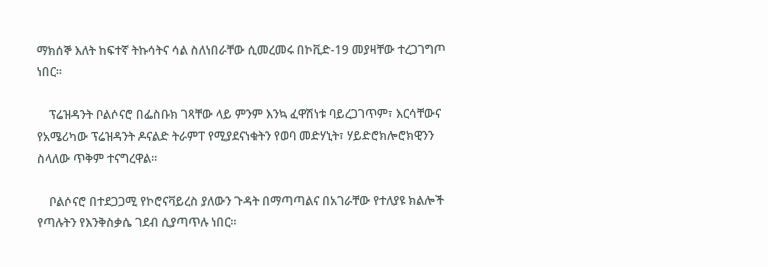ማክሰኞ እለት ከፍተኛ ትኩሳትና ሳል ስለነበራቸው ሲመረመሩ በኮቪድ-19 መያዛቸው ተረጋገግጦ ነበር።

    ፕሬዝዳንት ቦልሶናሮ በፌስቡክ ገጻቸው ላይ ምንም እንኳ ፈዋሽነቱ ባይረጋገጥም፣ እርሳቸውና የአሜሪካው ፕሬዝዳንት ዶናልድ ትራምፐ የሚያደናነቁትን የወባ መድሃኒት፣ ሃይድሮክሎሮክዊንን ስላለው ጥቅም ተናግረዋል።

    ቦልሶናሮ በተደጋጋሚ የኮሮናቫይረስ ያለውን ጉዳት በማጣጣልና በአገራቸው የተለያዩ ክልሎች የጣሉትን የእንቅስቃሴ ገደብ ሲያጣጥሉ ነበር።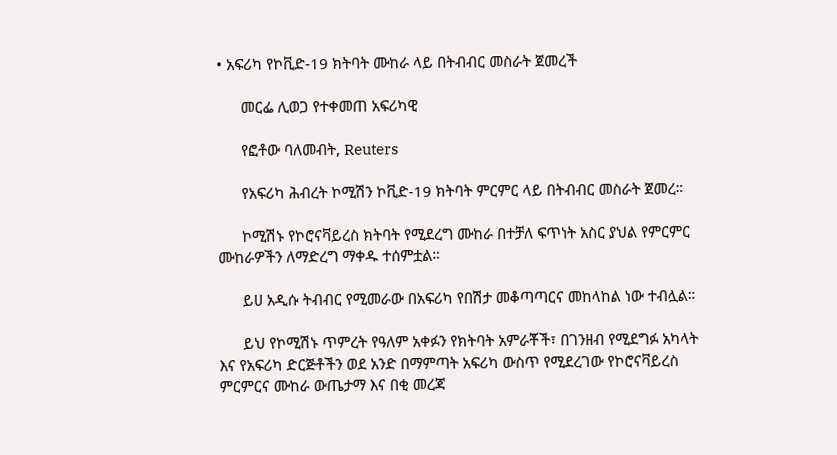• አፍሪካ የኮቪድ-19 ክትባት ሙከራ ላይ በትብብር መስራት ጀመረች

      መርፌ ሊወጋ የተቀመጠ አፍሪካዊ

      የፎቶው ባለመብት, Reuters

      የአፍሪካ ሕብረት ኮሚሽን ኮቪድ-19 ክትባት ምርምር ላይ በትብብር መስራት ጀመረ።

      ኮሚሽኑ የኮሮናቫይረስ ክትባት የሚደረግ ሙከራ በተቻለ ፍጥነት አስር ያህል የምርምር ሙከራዎችን ለማድረግ ማቀዱ ተሰምቷል።

      ይሀ አዲሱ ትብብር የሚመራው በአፍሪካ የበሽታ መቆጣጣርና መከላከል ነው ተብሏል።

      ይህ የኮሚሽኑ ጥምረት የዓለም አቀፉን የክትባት አምራቾች፣ በገንዘብ የሚደግፉ አካላት እና የአፍሪካ ድርጅቶችን ወደ አንድ በማምጣት አፍሪካ ውስጥ የሚደረገው የኮሮናቫይረስ ምርምርና ሙከራ ውጤታማ እና በቂ መረጃ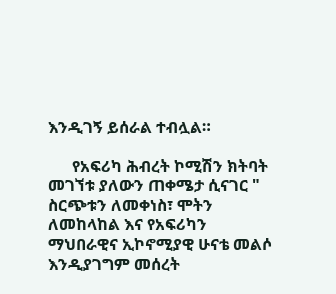እንዲገኝ ይሰራል ተብሏል።

      የአፍሪካ ሕብረት ኮሚሽን ክትባት መገኘቱ ያለውን ጠቀሜታ ሲናገር " ስርጭቱን ለመቀነስ፣ ሞትን ለመከላከል እና የአፍሪካን ማህበራዊና ኢኮኖሚያዊ ሁናቴ መልሶ እንዲያገግም መሰረት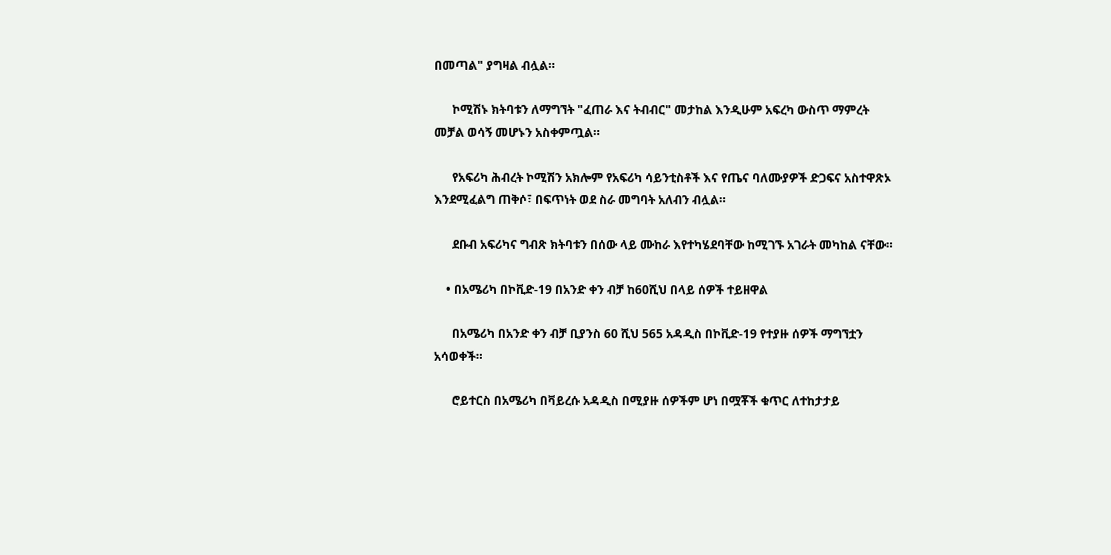በመጣል" ያግዛል ብሏል።

      ኮሚሽኑ ክትባቱን ለማግኘት "ፈጠራ እና ትብብር" መታከል እንዲሁም አፍረካ ውስጥ ማምረት መቻል ወሳኝ መሆኑን አስቀምጧል።

      የአፍሪካ ሕብረት ኮሚሽን አክሎም የአፍሪካ ሳይንቲስቶች እና የጤና ባለሙያዎች ድጋፍና አስተዋጽኦ እንደሚፈልግ ጠቅሶ፣ በፍጥነት ወደ ስራ መግባት አለብን ብሏል።

      ደቡብ አፍሪካና ግብጽ ክትባቱን በሰው ላይ ሙከራ እየተካሄደባቸው ከሚገኙ አገራት መካከል ናቸው።

    • በአሜሪካ በኮቪድ-19 በአንድ ቀን ብቻ ከ60ሺህ በላይ ሰዎች ተይዘዋል

      በአሜሪካ በአንድ ቀን ብቻ ቢያንስ 60 ሺህ 565 አዳዲስ በኮቪድ-19 የተያዙ ሰዎች ማግኘቷን አሳወቀች።

      ሮይተርስ በአሜሪካ በቫይረሱ አዳዲስ በሚያዙ ሰዎችም ሆነ በሟቾች ቁጥር ለተከታታይ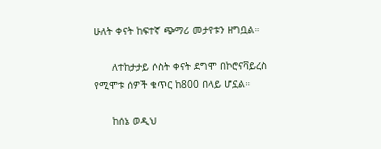ሁለት ቀናት ከፍተኛ ጭማሪ መታየቱን ዘግቧል።

      ለተከታታይ ሶስት ቀናት ደግሞ በኮሮናቫይረስ የሚሞቱ ሰዎች ቁጥር ከ800 በላይ ሆኗል።

      ከሰኔ ወዲህ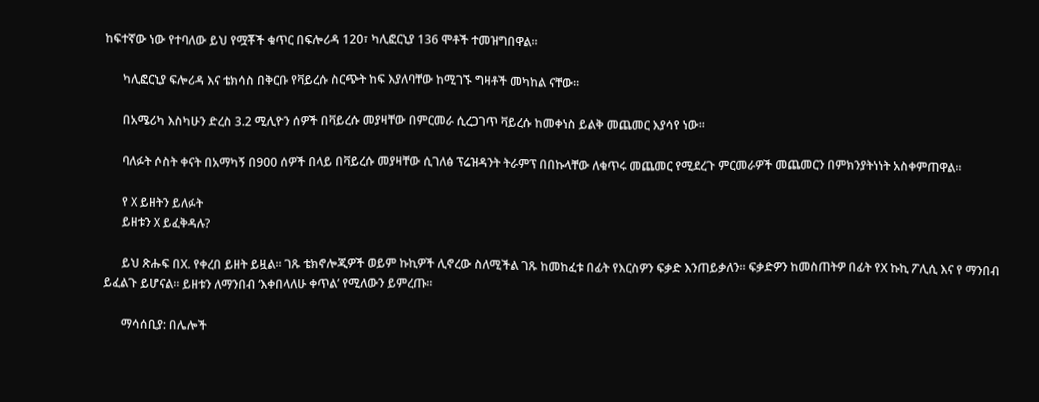ከፍተኛው ነው የተባለው ይህ የሟቾች ቁጥር በፍሎሪዳ 120፣ ካሊፎርኒያ 136 ሞቶች ተመዝግበዋል።

      ካሊፎርኒያ ፍሎሪዳ እና ቴክሳስ በቅርቡ የቫይረሱ ስርጭት ከፍ እያለባቸው ከሚገኙ ግዛቶች መካከል ናቸው።

      በአሜሪካ እስካሁን ድረስ 3.2 ሚሊዮን ሰዎች በቫይረሱ መያዛቸው በምርመራ ሲረጋገጥ ቫይረሱ ከመቀነስ ይልቅ መጨመር እያሳየ ነው።

      ባለፉት ሶስት ቀናት በአማካኝ በ900 ሰዎች በላይ በቫይረሱ መያዛቸው ሲገለፅ ፕሬዝዳንት ትራምፕ በበኩላቸው ለቁጥሩ መጨመር የሚደረጉ ምርመራዎች መጨመርን በምክንያትነነት አስቀምጠዋል።

      የ X ይዘትን ይለፉት
      ይዘቱን X ይፈቅዳሉ?

      ይህ ጽሑፍ በX. የቀረበ ይዘት ይዟል። ገጹ ቴክኖሎጂዎች ወይም ኩኪዎች ሊኖረው ስለሚችል ገጹ ከመከፈቱ በፊት የእርስዎን ፍቃድ እንጠይቃለን። ፍቃድዎን ከመስጠትዎ በፊት የX ኩኪ ፖሊሲ እና የ ማንበብ ይፈልጉ ይሆናል። ይዘቱን ለማንበብ ‘እቀበላለሁ ቀጥል’ የሚለውን ይምረጡ።

      ማሳሰቢያ: በሌሎች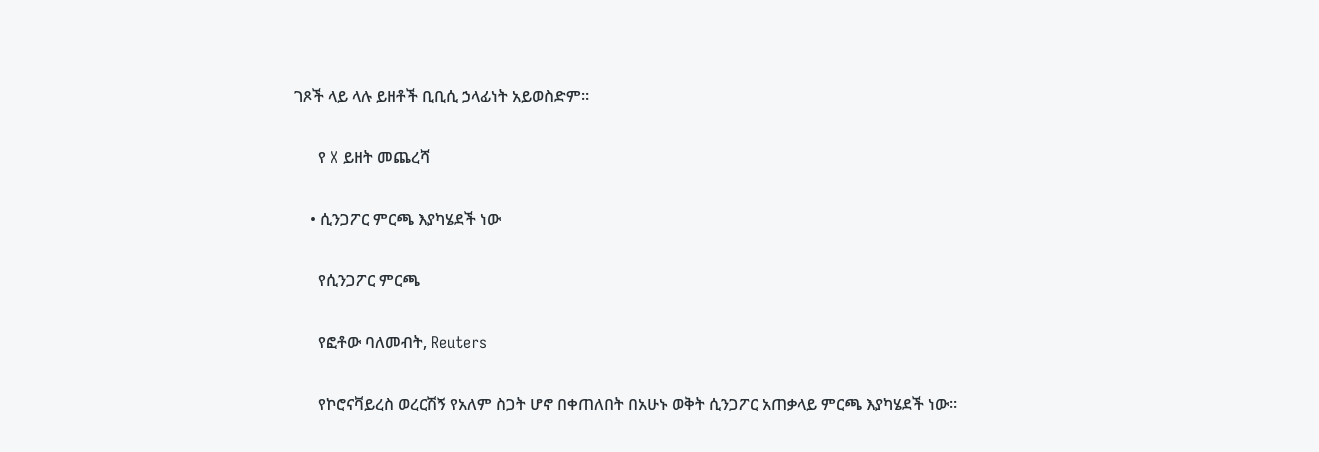ገጾች ላይ ላሉ ይዘቶች ቢቢሲ ኃላፊነት አይወስድም።

      የ X ይዘት መጨረሻ

    • ሲንጋፖር ምርጫ እያካሄደች ነው

      የሲንጋፖር ምርጫ

      የፎቶው ባለመብት, Reuters

      የኮሮናቫይረስ ወረርሽኝ የአለም ስጋት ሆኖ በቀጠለበት በአሁኑ ወቅት ሲንጋፖር አጠቃላይ ምርጫ እያካሄደች ነው።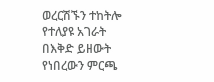ወረርሽኙን ተከትሎ የተለያዩ አገራት በእቅድ ይዘውት የነበረውን ምርጫ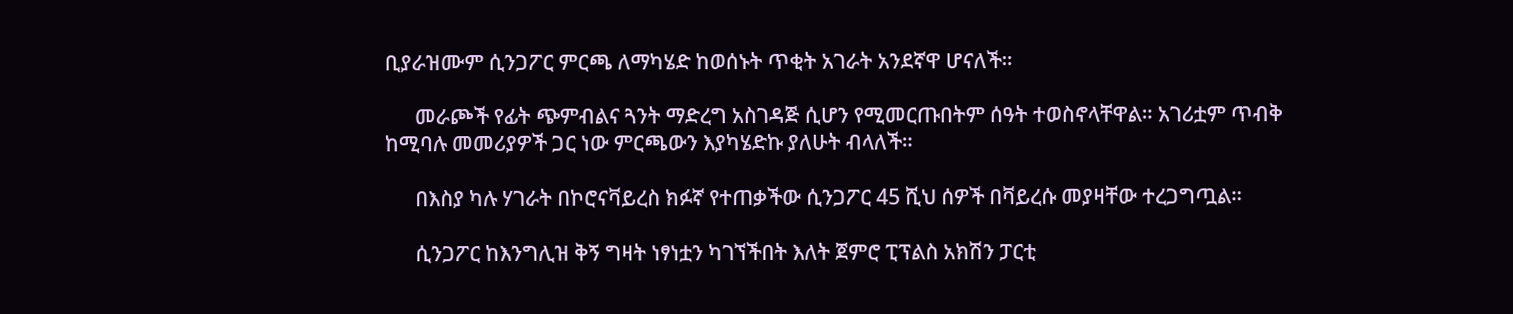ቢያራዝሙም ሲንጋፖር ምርጫ ለማካሄድ ከወሰኑት ጥቂት አገራት አንደኛዋ ሆናለች።

      መራጮች የፊት ጭምብልና ጓንት ማድረግ አስገዳጅ ሲሆን የሚመርጡበትም ሰዓት ተወስኖላቸዋል። አገሪቷም ጥብቅ ከሚባሉ መመሪያዎች ጋር ነው ምርጫውን እያካሄድኩ ያለሁት ብላለች።

      በእስያ ካሉ ሃገራት በኮሮናቫይረስ ክፉኛ የተጠቃችው ሲንጋፖር 45 ሺህ ሰዎች በቫይረሱ መያዛቸው ተረጋግጧል።

      ሲንጋፖር ከእንግሊዝ ቅኝ ግዛት ነፃነቷን ካገኘችበት እለት ጀምሮ ፒፕልስ አክሽን ፓርቲ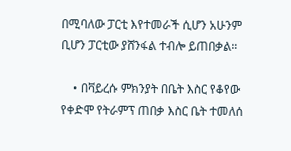በሚባለው ፓርቲ እየተመራች ሲሆን አሁንም ቢሆን ፓርቲው ያሸንፋል ተብሎ ይጠበቃል።

    • በቫይረሱ ምክንያት በቤት እስር የቆየው የቀድሞ የትራምፕ ጠበቃ እስር ቤት ተመለሰ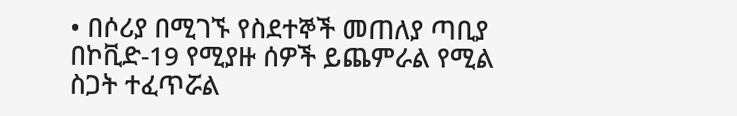• በሶሪያ በሚገኙ የስደተኞች መጠለያ ጣቢያ በኮቪድ-19 የሚያዙ ሰዎች ይጨምራል የሚል ስጋት ተፈጥሯል